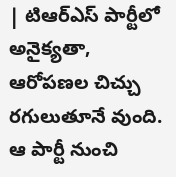| టిఆర్ఎస్ పార్టీలో అనైక్యతా, ఆరోపణల చిచ్చు రగులుతూనే వుంది. ఆ పార్టీ నుంచి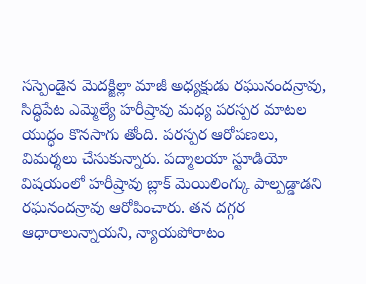సస్పెండైన మెదక్జిల్లా మాజీ అధ్యక్షుడు రఘునందన్రావు, సిద్ధిపేట ఎమ్మెల్యే హరీష్రావు మధ్య పరస్పర మాటల యుద్ధం కొనసాగు తోంది. పరస్పర ఆరోపణలు, విమర్శలు చేసుకున్నారు. పద్మాలయా స్టూడియో విషయంలో హరీష్రావు బ్లాక్ మెయిలింగ్కు పాల్పడ్డాడని రఘనందన్రావు ఆరోపించారు. తన దగ్గర ఆధారాలున్నాయని, న్యాయపోరాటం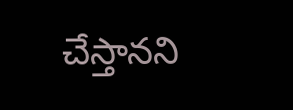చేస్తానని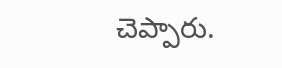చెప్పారు.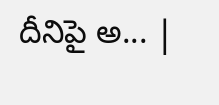దీనిపై అ... |